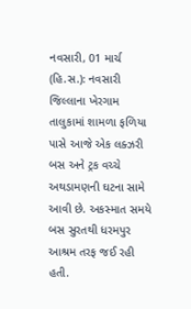નવસારી, 01 માર્ચ (હિ.સ.): નવસારી જિલ્લાના ખેરગામ તાલુકામાં શામળા ફળિયા પાસે આજે એક લક્ઝરી બસ અને ટ્રક વચ્ચે અથડામણની ઘટના સામે આવી છે. અકસ્માત સમયે બસ સુરતથી ધરમપુર આશ્રમ તરફ જઈ રહી હતી.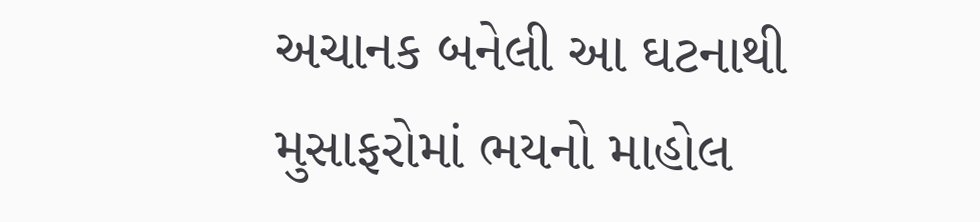અચાનક બનેલી આ ઘટનાથી મુસાફરોમાં ભયનો માહોલ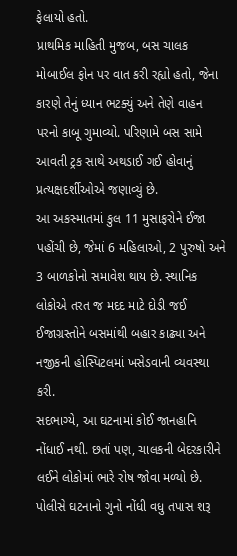ફેલાયો હતો.
પ્રાથમિક માહિતી મુજબ, બસ ચાલક મોબાઈલ ફોન પર વાત કરી રહ્યો હતો, જેના કારણે તેનું ધ્યાન ભટક્યું અને તેણે વાહન પરનો કાબૂ ગુમાવ્યો. પરિણામે બસ સામે આવતી ટ્રક સાથે અથડાઈ ગઈ હોવાનું પ્રત્યક્ષદર્શીઓએ જણાવ્યું છે.
આ અકસ્માતમાં કુલ 11 મુસાફરોને ઈજા પહોંચી છે, જેમાં 6 મહિલાઓ, 2 પુરુષો અને 3 બાળકોનો સમાવેશ થાય છે. સ્થાનિક લોકોએ તરત જ મદદ માટે દોડી જઈ ઈજાગ્રસ્તોને બસમાંથી બહાર કાઢ્યા અને નજીકની હોસ્પિટલમાં ખસેડવાની વ્યવસ્થા કરી.
સદભાગ્યે, આ ઘટનામાં કોઈ જાનહાનિ નોંધાઈ નથી. છતાં પણ, ચાલકની બેદરકારીને લઈને લોકોમાં ભારે રોષ જોવા મળ્યો છે. પોલીસે ઘટનાનો ગુનો નોંધી વધુ તપાસ શરૂ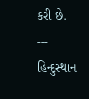કરી છે.
---
હિન્દુસ્થાન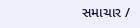સમાચાર /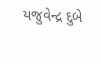યજુવેન્દ્ર દુબે